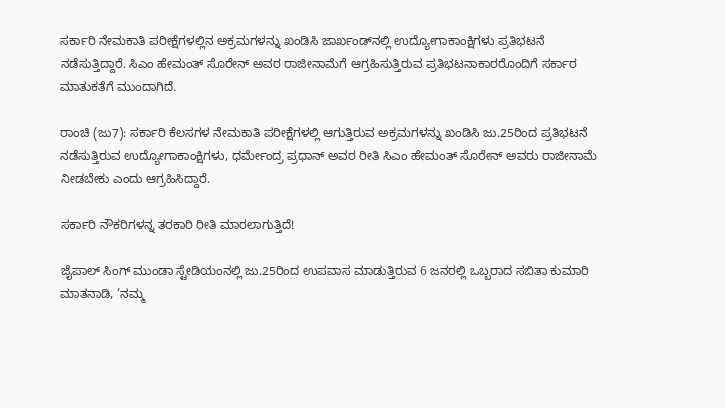ಸರ್ಕಾರಿ ನೇಮಕಾತಿ ಪರೀಕ್ಷೆಗಳಲ್ಲಿನ ಅಕ್ರಮಗಳನ್ನು ಖಂಡಿಸಿ ಜಾರ್ಖಂಡ್‌ನಲ್ಲಿ ಉದ್ಯೋಗಾಕಾಂಕ್ಷಿಗಳು ಪ್ರತಿಭಟನೆ ನಡೆಸುತ್ತಿದ್ದಾರೆ. ಸಿಎಂ ಹೇಮಂತ್ ಸೊರೇನ್ ಅವರ ರಾಜೀನಾಮೆಗೆ ಆಗ್ರಹಿಸುತ್ತಿರುವ ಪ್ರತಿಭಟನಾಕಾರರೊಂದಿಗೆ ಸರ್ಕಾರ ಮಾತುಕತೆಗೆ ಮುಂದಾಗಿದೆ.

ರಾಂಚಿ (ಜು7): ಸರ್ಕಾರಿ ಕೆಲಸಗಳ ನೇಮಕಾತಿ ಪರೀಕ್ಷೆಗಳಲ್ಲಿ ಆಗುತ್ತಿರುವ ಅಕ್ರಮಗಳನ್ನು ಖಂಡಿಸಿ ಜು.25ರಿಂದ ಪ್ರತಿಭಟನೆ ನಡೆಸುತ್ತಿರುವ ಉದ್ಯೋಗಾಕಾಂಕ್ಷಿಗಳು, ಧರ್ಮೇಂದ್ರ ಪ್ರಧಾನ್‌ ಅವರ ರೀತಿ ಸಿಎಂ ಹೇಮಂತ್‌ ಸೊರೇನ್‌ ಅವರು ರಾಜೀನಾಮೆ ನೀಡಬೇಕು ಎಂದು ಆಗ್ರಹಿಸಿದ್ದಾರೆ.

ಸರ್ಕಾರಿ ನೌಕರಿಗಳನ್ನ ತರಕಾರಿ ರೀತಿ ಮಾರಲಾಗುತ್ತಿದೆ!

ಜೈಪಾಲ್ ಸಿಂಗ್ ಮುಂಡಾ ಸ್ಟೇಡಿಯಂನಲ್ಲಿ ಜು.25ರಿಂದ ಉಪವಾಸ ಮಾಡುತ್ತಿರುವ 6 ಜನರಲ್ಲಿ ಒಬ್ಬರಾದ ಸಬಿತಾ ಕುಮಾರಿ ಮಾತನಾಡಿ, ‘ನಮ್ಮ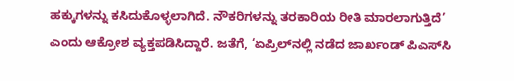ಹಕ್ಕುಗಳನ್ನು ಕಸಿದುಕೊಳ್ಳಲಾಗಿದೆ. ನೌಕರಿಗಳನ್ನು ತರಕಾರಿಯ ರೀತಿ ಮಾರಲಾಗುತ್ತಿದೆ’ ಎಂದು ಆಕ್ರೋಶ ವ್ಯಕ್ತಪಡಿಸಿದ್ದಾರೆ. ಜತೆಗೆ, ‘ಏಪ್ರಿಲ್‌ನಲ್ಲಿ ನಡೆದ ಜಾರ್ಖಂಡ್ ಪಿಎಸ್‌ಸಿ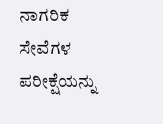ನಾಗರಿಕ ಸೇವೆಗಳ ಪರೀಕ್ಷೆಯನ್ನು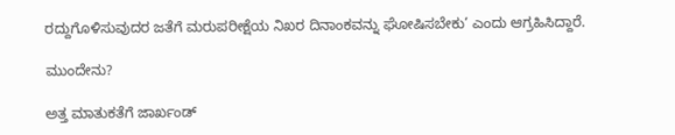ರದ್ದುಗೊಳಿಸುವುದರ ಜತೆಗೆ ಮರುಪರೀಕ್ಷೆಯ ನಿಖರ ದಿನಾಂಕವನ್ನು ಘೋಷಿಸಬೇಕು’ ಎಂದು ಆಗ್ರಹಿಸಿದ್ದಾರೆ.

ಮುಂದೇನು?

ಅತ್ತ ಮಾತುಕತೆಗೆ ಜಾರ್ಖಂಡ್‌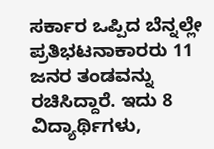ಸರ್ಕಾರ ಒಪ್ಪಿದ ಬೆನ್ನಲ್ಲೇ ಪ್ರತಿಭಟನಾಕಾರರು 11 ಜನರ ತಂಡವನ್ನು ರಚಿಸಿದ್ದಾರೆ. ಇದು 8 ವಿದ್ಯಾರ್ಥಿಗಳು,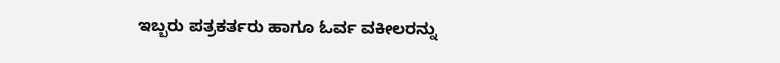ಇಬ್ಬರು ಪತ್ರಕರ್ತರು ಹಾಗೂ ಓರ್ವ ವಕೀಲರನ್ನು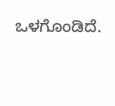ಒಳಗೊಂಡಿದೆ.